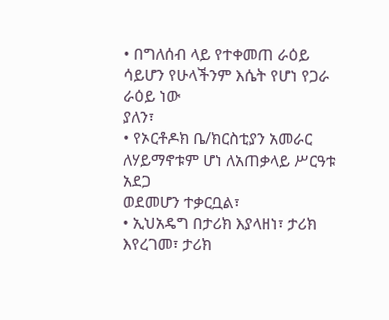• በግለሰብ ላይ የተቀመጠ ራዕይ ሳይሆን የሁላችንም እሴት የሆነ የጋራ ራዕይ ነው
ያለን፣
• የኦርቶዶክ ቤ/ክርስቲያን አመራር ለሃይማኖቱም ሆነ ለአጠቃላይ ሥርዓቱ አደጋ
ወደመሆን ተቃርቧል፣
• ኢህአዴግ በታሪክ እያላዘነ፣ ታሪክ እየረገመ፣ ታሪክ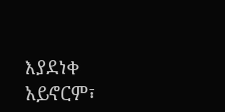እያደነቀ አይኖርም፣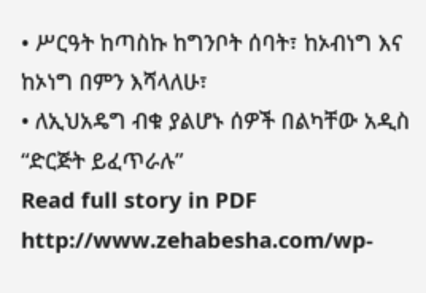• ሥርዓት ከጣስኩ ከግንቦት ሰባት፣ ከኦብነግ እና ከኦነግ በምን እሻላለሁ፣
• ለኢህአዴግ ብቁ ያልሆኑ ሰዎች በልካቸው አዲስ “ድርጅት ይፈጥራሉ”
Read full story in PDF
http://www.zehabesha.com/wp-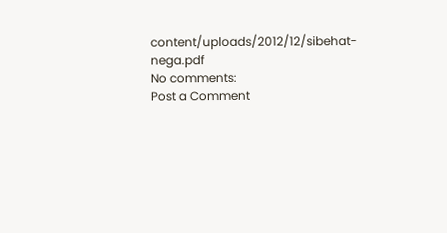content/uploads/2012/12/sibehat-nega.pdf
No comments:
Post a Comment